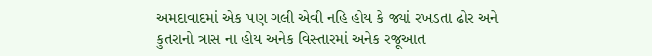અમદાવાદમાં એક પણ ગલી એવી નહિ હોય કે જ્યાં રખડતા ઢોર અને કુતરાનો ત્રાસ ના હોય અનેક વિસ્તારમાં અનેક રજૂઆત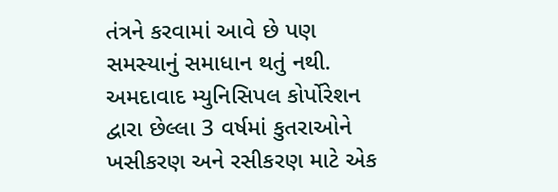તંત્રને કરવામાં આવે છે પણ સમસ્યાનું સમાધાન થતું નથી. અમદાવાદ મ્યુનિસિપલ કોર્પોરેશન દ્વારા છેલ્લા 3 વર્ષમાં કુતરાઓને ખસીકરણ અને રસીકરણ માટે એક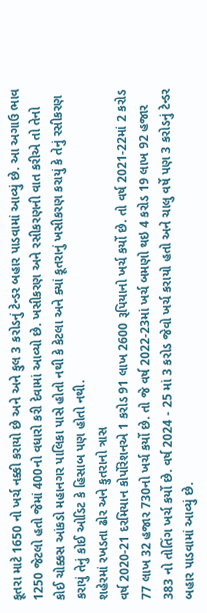કૂતરા માટે 1650 નો ખર્ચ નક્કી કરાયો છે અને અને કુલ 3 કરોડનું ટેન્ડર બહાર પાડવામાં આવ્યું છે. આ અગાઉ ભાવ 1250 જેટલો હતો જેમાં 400નો વધારો કરી દેવામાં આવ્યો છે. ખસીકરણ અને રસીકરણની વાત કરીએ તો તેનો કોઈ ચોક્કસ આંકડો મહાનગર પાલિકા પાસે હોતો નથી કે કેટલા અને ક્યાં કૂતરાનું ખસીકરણ કરાયું કે તેનું રસીકરણ કરાયું તેનું કોઈ ઓડિટ કે હિસાબ પણ હોતો નથી.
શહેરમાં રખડતા ઢોર અને કુતરાનો ત્રાસ
વર્ષ 2020-21 દરમિયાન કોર્પોરેશનએ 1 કરોડ 91 લાખ 2600 રૂપિયાનો ખર્ચ કર્યો છે. તો વર્ષ 2021-22માં 2 કરોડ 77 લાખ 32 હજાર 730નો ખર્ચ કર્યો છે. તો જે વર્ષ 2022-23માં ખર્ચ બમણો થઇ 4 કરોડ 19 લાખ 92 હજાર 383 નો તોતિંગ ખર્ચ કર્યો છે. વર્ષ 2024 - 25 માં 3 કરોડ જેવો ખર્ચ કરાયો હતો અને ચાલુ વર્ષે પણ 3 કરોડનું ટેન્ડર બહાર પાડવામાં આવ્યું છે.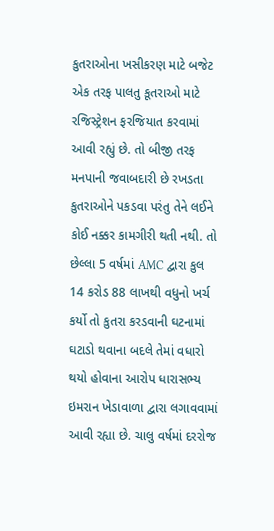કુતરાઓના ખસીકરણ માટે બજેટ
એક તરફ પાલતુ કૂતરાઓ માટે રજિસ્ટ્રેશન ફરજિયાત કરવામાં આવી રહ્યું છે. તો બીજી તરફ મનપાની જવાબદારી છે રખડતા કુતરાઓને પકડવા પરંતુ તેને લઈને કોઈ નક્કર કામગીરી થતી નથી. તો છેલ્લા 5 વર્ષમાં AMC દ્વારા કુલ 14 કરોડ 88 લાખથી વધુનો ખર્ચ કર્યો તો કુતરા કરડવાની ઘટનામાં ઘટાડો થવાના બદલે તેમાં વધારો થયો હોવાના આરોપ ધારાસભ્ય ઇમરાન ખેડાવાળા દ્વારા લગાવવામાં આવી રહ્યા છે. ચાલુ વર્ષમાં દરરોજ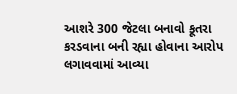આશરે 300 જેટલા બનાવો કૂતરા કરડવાના બની રહ્યા હોવાના આરોપ લગાવવામાં આવ્યા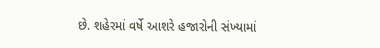છે. શહેરમાં વર્ષે આશરે હજારોની સંખ્યામાં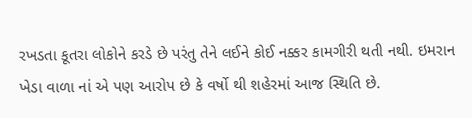રખડતા કૂતરા લોકોને કરડે છે પરંતુ તેને લઈને કોઈ નક્કર કામગીરી થતી નથી. ઇમરાન ખેડા વાળા નાં એ પણ આરોપ છે કે વર્ષો થી શહેરમાં આજ સ્થિતિ છે.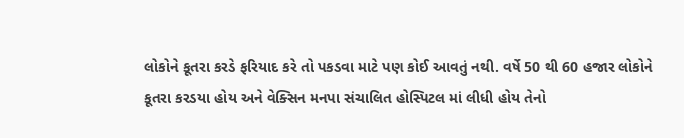લોકોને કૂતરા કરડે ફરિયાદ કરે તો પકડવા માટે પણ કોઈ આવતું નથી. વર્ષે 50 થી 60 હજાર લોકોને કૂતરા કરડયા હોય અને વેક્સિન મનપા સંચાલિત હોસ્પિટલ માં લીધી હોય તેનો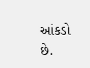આંકડો છે.